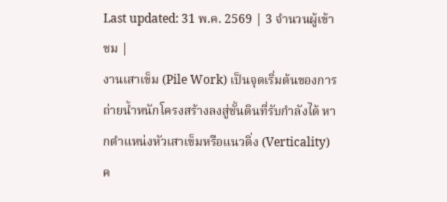Last updated: 31 พ.ค. 2569 | 3 จำนวนผู้เข้าชม |
งานเสาเข็ม (Pile Work) เป็นจุดเริ่มต้นของการถ่ายน้ำหนักโครงสร้างลงสู่ชั้นดินที่รับกำลังได้ หากตำแหน่งหัวเสาเข็มหรือแนวดิ่ง (Verticality) ค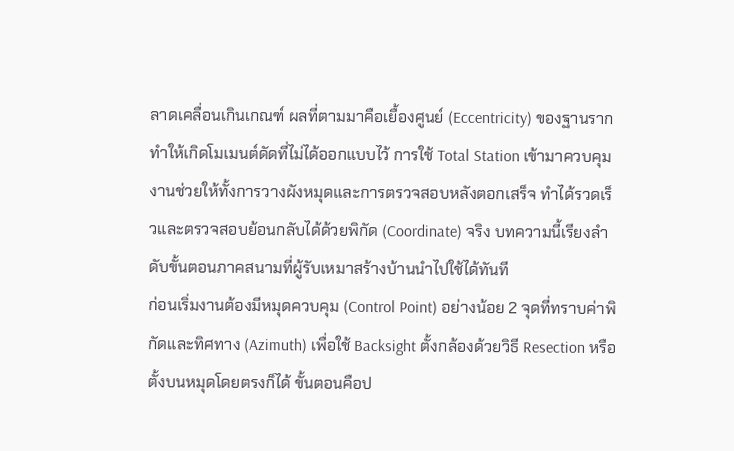ลาดเคลื่อนเกินเกณฑ์ ผลที่ตามมาคือเยื้องศูนย์ (Eccentricity) ของฐานราก ทำให้เกิดโมเมนต์ดัดที่ไม่ได้ออกแบบไว้ การใช้ Total Station เข้ามาควบคุมงานช่วยให้ทั้งการวางผังหมุดและการตรวจสอบหลังตอกเสร็จ ทำได้รวดเร็วและตรวจสอบย้อนกลับได้ด้วยพิกัด (Coordinate) จริง บทความนี้เรียงลำดับขั้นตอนภาคสนามที่ผู้รับเหมาสร้างบ้านนำไปใช้ได้ทันที
ก่อนเริ่มงานต้องมีหมุดควบคุม (Control Point) อย่างน้อย 2 จุดที่ทราบค่าพิกัดและทิศทาง (Azimuth) เพื่อใช้ Backsight ตั้งกล้องด้วยวิธี Resection หรือตั้งบนหมุดโดยตรงก็ได้ ขั้นตอนคือป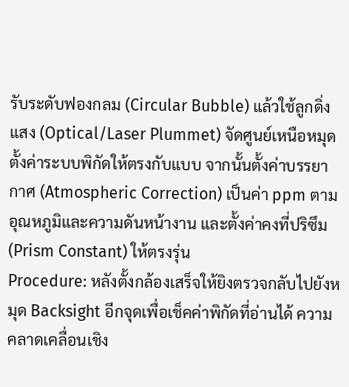รับระดับฟองกลม (Circular Bubble) แล้วใช้ลูกดิ่งแสง (Optical/Laser Plummet) จัดศูนย์เหนือหมุด ตั้งค่าระบบพิกัดให้ตรงกับแบบ จากนั้นตั้งค่าบรรยากาศ (Atmospheric Correction) เป็นค่า ppm ตามอุณหภูมิและความดันหน้างาน และตั้งค่าคงที่ปริซึม (Prism Constant) ให้ตรงรุ่น
Procedure: หลังตั้งกล้องเสร็จให้ยิงตรวจกลับไปยังหมุด Backsight อีกจุดเพื่อเช็คค่าพิกัดที่อ่านได้ ความคลาดเคลื่อนเชิง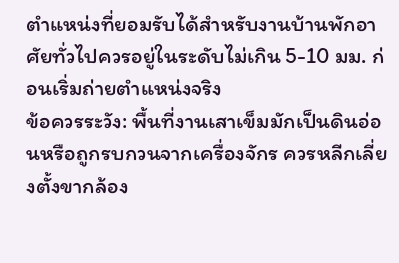ตำแหน่งที่ยอมรับได้สำหรับงานบ้านพักอาศัยทั่วไปควรอยู่ในระดับไม่เกิน 5-10 มม. ก่อนเริ่มถ่ายตำแหน่งจริง
ข้อควรระวัง: พื้นที่งานเสาเข็มมักเป็นดินอ่อนหรือถูกรบกวนจากเครื่องจักร ควรหลีกเลี่ยงตั้งขากล้อง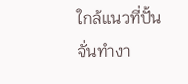ใกล้แนวที่ปั้นจั่นทำงา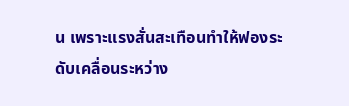น เพราะแรงสั่นสะเทือนทำให้ฟองระดับเคลื่อนระหว่าง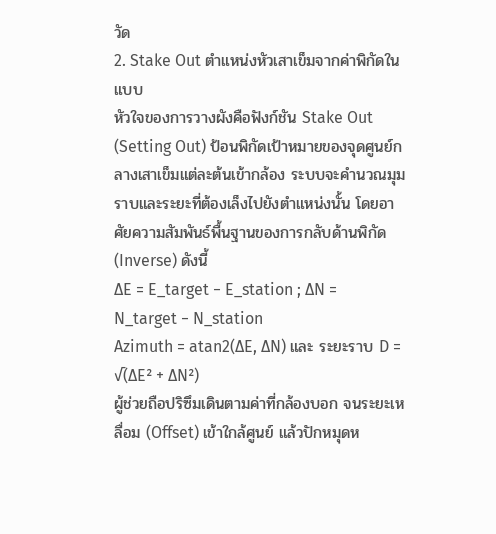วัด
2. Stake Out ตำแหน่งหัวเสาเข็มจากค่าพิกัดในแบบ
หัวใจของการวางผังคือฟังก์ชัน Stake Out (Setting Out) ป้อนพิกัดเป้าหมายของจุดศูนย์กลางเสาเข็มแต่ละต้นเข้ากล้อง ระบบจะคำนวณมุมราบและระยะที่ต้องเล็งไปยังตำแหน่งนั้น โดยอาศัยความสัมพันธ์พื้นฐานของการกลับด้านพิกัด (Inverse) ดังนี้
ΔE = E_target − E_station ; ΔN = N_target − N_station
Azimuth = atan2(ΔE, ΔN) และ ระยะราบ D = √(ΔE² + ΔN²)
ผู้ช่วยถือปริซึมเดินตามค่าที่กล้องบอก จนระยะเหลื่อม (Offset) เข้าใกล้ศูนย์ แล้วปักหมุดห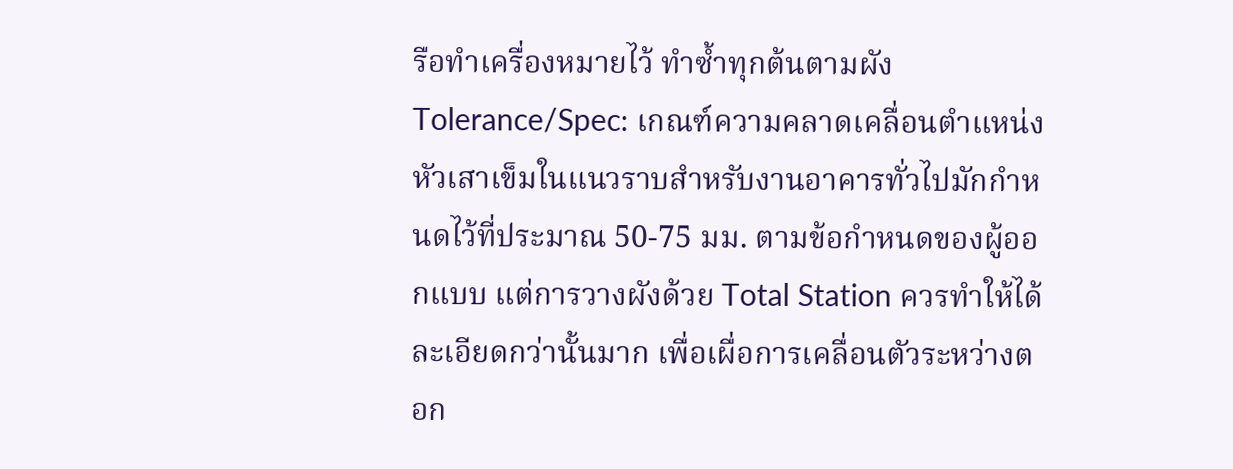รือทำเครื่องหมายไว้ ทำซ้ำทุกต้นตามผัง
Tolerance/Spec: เกณฑ์ความคลาดเคลื่อนตำแหน่งหัวเสาเข็มในแนวราบสำหรับงานอาคารทั่วไปมักกำหนดไว้ที่ประมาณ 50-75 มม. ตามข้อกำหนดของผู้ออกแบบ แต่การวางผังด้วย Total Station ควรทำให้ได้ละเอียดกว่านั้นมาก เพื่อเผื่อการเคลื่อนตัวระหว่างตอก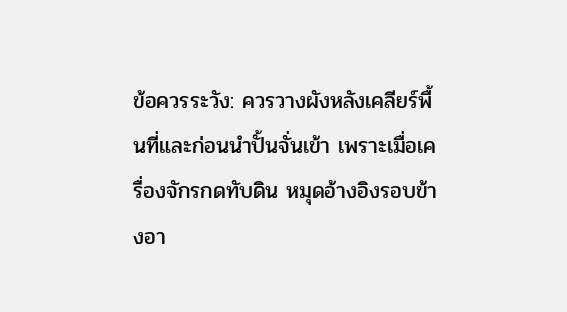ข้อควรระวัง: ควรวางผังหลังเคลียร์พื้นที่และก่อนนำปั้นจั่นเข้า เพราะเมื่อเครื่องจักรกดทับดิน หมุดอ้างอิงรอบข้างอา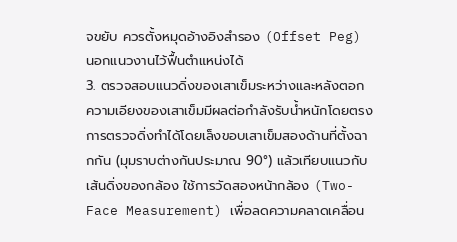จขยับ ควรตั้งหมุดอ้างอิงสำรอง (Offset Peg) นอกแนวงานไว้ฟื้นตำแหน่งได้
3. ตรวจสอบแนวดิ่งของเสาเข็มระหว่างและหลังตอก
ความเอียงของเสาเข็มมีผลต่อกำลังรับน้ำหนักโดยตรง การตรวจดิ่งทำได้โดยเล็งขอบเสาเข็มสองด้านที่ตั้งฉากกัน (มุมราบต่างกันประมาณ 90°) แล้วเทียบแนวกับเส้นดิ่งของกล้อง ใช้การวัดสองหน้ากล้อง (Two-Face Measurement) เพื่อลดความคลาดเคลื่อน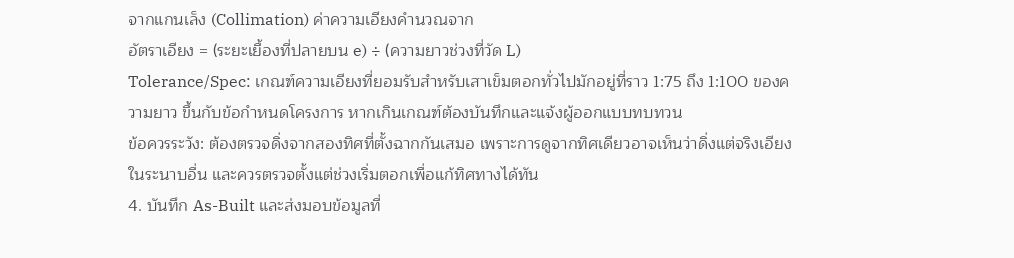จากแกนเล็ง (Collimation) ค่าความเอียงคำนวณจาก
อัตราเอียง = (ระยะเยื้องที่ปลายบน e) ÷ (ความยาวช่วงที่วัด L)
Tolerance/Spec: เกณฑ์ความเอียงที่ยอมรับสำหรับเสาเข็มตอกทั่วไปมักอยู่ที่ราว 1:75 ถึง 1:100 ของความยาว ขึ้นกับข้อกำหนดโครงการ หากเกินเกณฑ์ต้องบันทึกและแจ้งผู้ออกแบบทบทวน
ข้อควรระวัง: ต้องตรวจดิ่งจากสองทิศที่ตั้งฉากกันเสมอ เพราะการดูจากทิศเดียวอาจเห็นว่าดิ่งแต่จริงเอียงในระนาบอื่น และควรตรวจตั้งแต่ช่วงเริ่มตอกเพื่อแก้ทิศทางได้ทัน
4. บันทึก As-Built และส่งมอบข้อมูลที่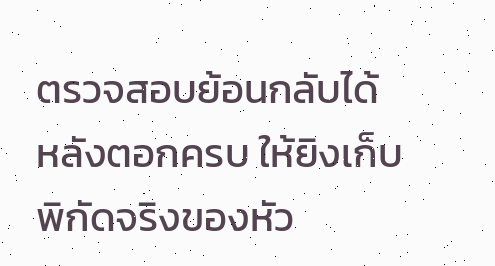ตรวจสอบย้อนกลับได้
หลังตอกครบ ให้ยิงเก็บพิกัดจริงของหัว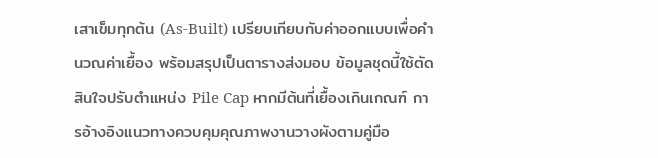เสาเข็มทุกต้น (As-Built) เปรียบเทียบกับค่าออกแบบเพื่อคำนวณค่าเยื้อง พร้อมสรุปเป็นตารางส่งมอบ ข้อมูลชุดนี้ใช้ตัดสินใจปรับตำแหน่ง Pile Cap หากมีต้นที่เยื้องเกินเกณฑ์ การอ้างอิงแนวทางควบคุมคุณภาพงานวางผังตามคู่มือ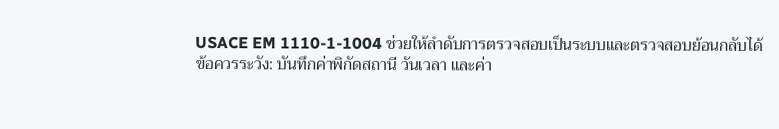USACE EM 1110-1-1004 ช่วยให้ลำดับการตรวจสอบเป็นระบบและตรวจสอบย้อนกลับได้
ข้อควรระวัง: บันทึกค่าพิกัดสถานี วันเวลา และค่า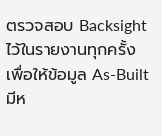ตรวจสอบ Backsight ไว้ในรายงานทุกครั้ง เพื่อให้ข้อมูล As-Built มีห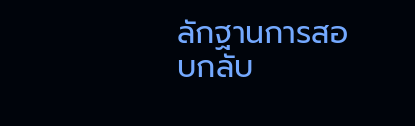ลักฐานการสอบกลับ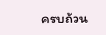ครบถ้วน